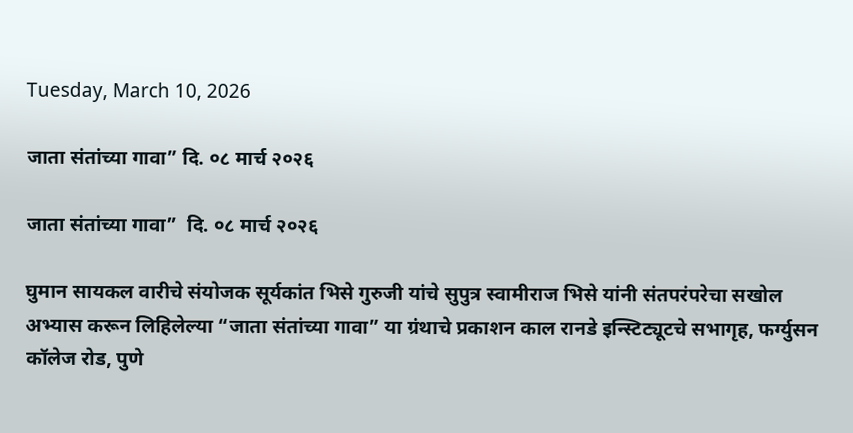Tuesday, March 10, 2026

जाता संतांच्या गावा” दि. ०८ मार्च २०२६

जाता संतांच्या गावा”  दि. ०८ मार्च २०२६

घुमान सायकल वारीचे संयोजक सूर्यकांत भिसे गुरुजी यांचे सुपुत्र स्वामीराज भिसे यांनी संतपरंपरेचा सखोल  अभ्यास करून लिहिलेल्या “जाता संतांच्या गावा” या ग्रंथाचे प्रकाशन काल रानडे इन्स्टिट्यूटचे सभागृह, फर्ग्युसन कॉलेज रोड, पुणे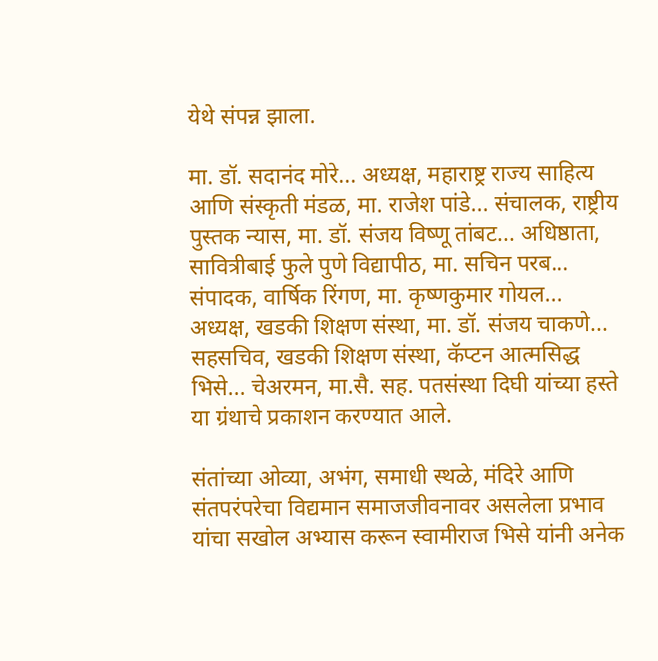येथे संपन्न झाला.

मा. डॉ. सदानंद मोरे... अध्यक्ष, महाराष्ट्र राज्य साहित्य आणि संस्कृती मंडळ, मा. राजेश पांडे... संचालक, राष्ट्रीय पुस्तक न्यास, मा. डॉ. संजय विष्णू तांबट... अधिष्ठाता, सावित्रीबाई फुले पुणे विद्यापीठ, मा. सचिन परब... संपादक, वार्षिक रिंगण, मा. कृष्णकुमार गोयल... अध्यक्ष, खडकी शिक्षण संस्था, मा. डॉ. संजय चाकणे... सहसचिव, खडकी शिक्षण संस्था, कॅप्टन आत्मसिद्ध भिसे... चेअरमन, मा.सै. सह. पतसंस्था दिघी यांच्या हस्ते या ग्रंथाचे प्रकाशन करण्यात आले.

संतांच्या ओव्या, अभंग, समाधी स्थळे, मंदिरे आणि संतपरंपरेचा विद्यमान समाजजीवनावर असलेला प्रभाव यांचा सखोल अभ्यास करून स्वामीराज भिसे यांनी अनेक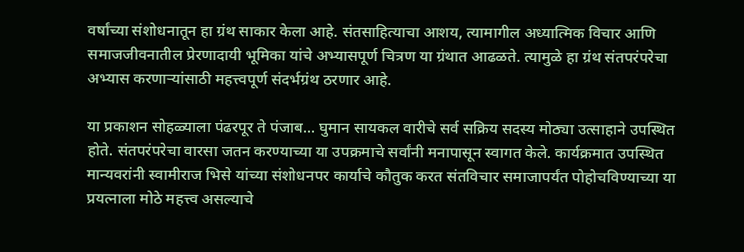वर्षांच्या संशोधनातून हा ग्रंथ साकार केला आहे. संतसाहित्याचा आशय, त्यामागील अध्यात्मिक विचार आणि समाजजीवनातील प्रेरणादायी भूमिका यांचे अभ्यासपूर्ण चित्रण या ग्रंथात आढळते. त्यामुळे हा ग्रंथ संतपरंपरेचा अभ्यास करणाऱ्यांसाठी महत्त्वपूर्ण संदर्भग्रंथ ठरणार आहे.

या प्रकाशन सोहळ्याला पंढरपूर ते पंजाब... घुमान सायकल वारीचे सर्व सक्रिय सदस्य मोठ्या उत्साहाने उपस्थित होते. संतपरंपरेचा वारसा जतन करण्याच्या या उपक्रमाचे सर्वांनी मनापासून स्वागत केले. कार्यक्रमात उपस्थित मान्यवरांनी स्वामीराज भिसे यांच्या संशोधनपर कार्याचे कौतुक करत संतविचार समाजापर्यंत पोहोचविण्याच्या या प्रयत्नाला मोठे महत्त्व असल्याचे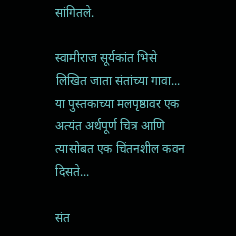सांगितले.

स्वामीराज सूर्यकांत भिसे लिखित जाता संतांच्या गावा...  या पुस्तकाच्या मलपृष्ठावर एक अत्यंत अर्थपूर्ण चित्र आणि त्यासोबत एक चिंतनशील कवन दिसते...

संत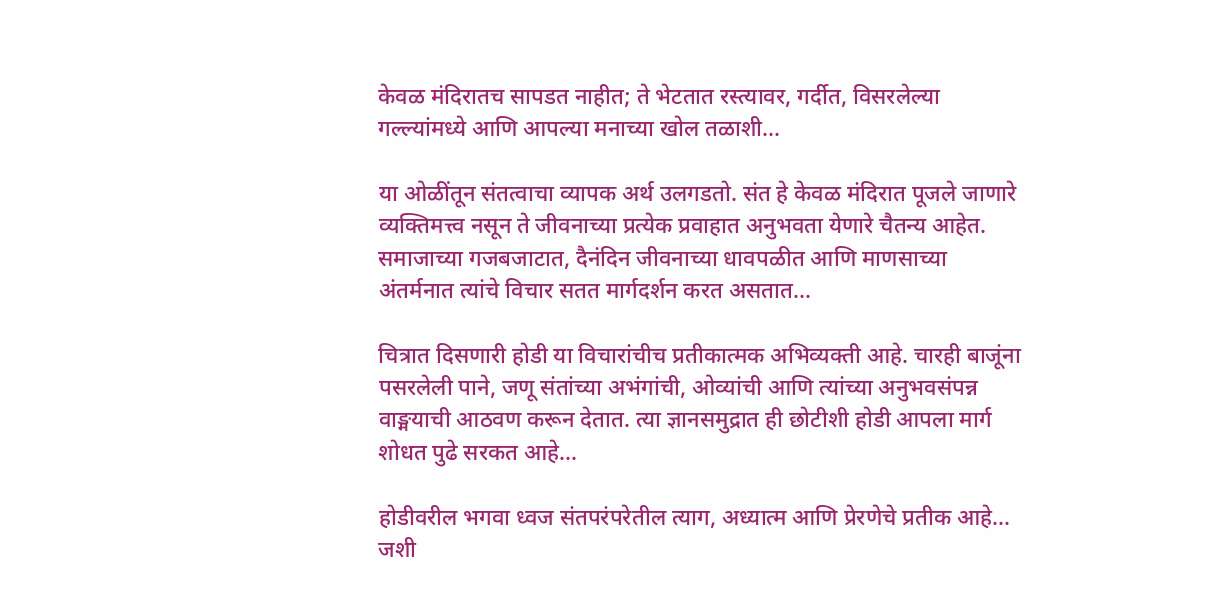केवळ मंदिरातच सापडत नाहीत; ते भेटतात रस्त्यावर, गर्दीत, विसरलेल्या गल्ल्यांमध्ये आणि आपल्या मनाच्या खोल तळाशी...

या ओळींतून संतत्वाचा व्यापक अर्थ उलगडतो. संत हे केवळ मंदिरात पूजले जाणारे व्यक्तिमत्त्व नसून ते जीवनाच्या प्रत्येक प्रवाहात अनुभवता येणारे चैतन्य आहेत. समाजाच्या गजबजाटात, दैनंदिन जीवनाच्या धावपळीत आणि माणसाच्या अंतर्मनात त्यांचे विचार सतत मार्गदर्शन करत असतात...

चित्रात दिसणारी होडी या विचारांचीच प्रतीकात्मक अभिव्यक्ती आहे. चारही बाजूंना पसरलेली पाने, जणू संतांच्या अभंगांची, ओव्यांची आणि त्यांच्या अनुभवसंपन्न वाङ्मयाची आठवण करून देतात. त्या ज्ञानसमुद्रात ही छोटीशी होडी आपला मार्ग शोधत पुढे सरकत आहे...

होडीवरील भगवा ध्वज संतपरंपरेतील त्याग, अध्यात्म आणि प्रेरणेचे प्रतीक आहे... जशी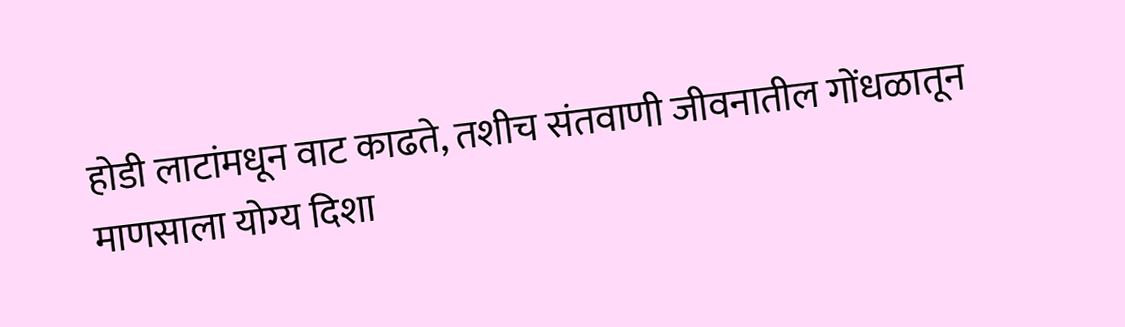होडी लाटांमधून वाट काढते, तशीच संतवाणी जीवनातील गोंधळातून माणसाला योग्य दिशा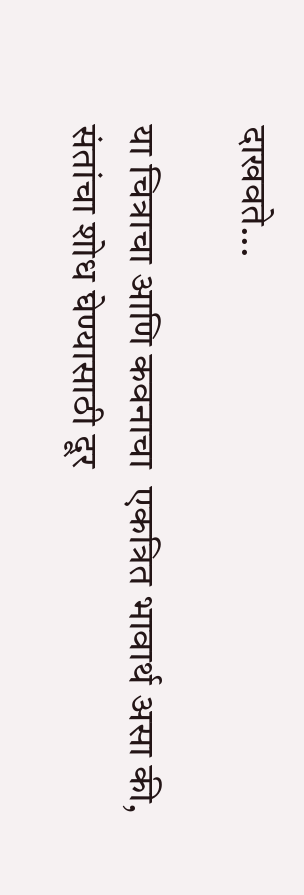दाखवते...

या चित्राचा आणि कवनाचा  एकत्रित भावार्थ असा की, संतांचा शोध घेण्यासाठी दूर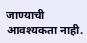जाण्याची आवश्यकता नाही.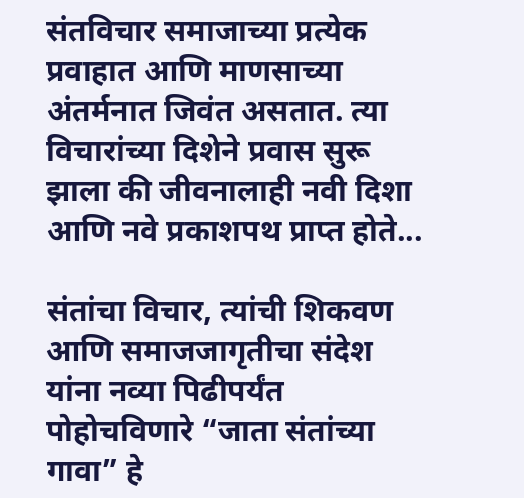संतविचार समाजाच्या प्रत्येक प्रवाहात आणि माणसाच्या अंतर्मनात जिवंत असतात. त्या विचारांच्या दिशेने प्रवास सुरू झाला की जीवनालाही नवी दिशा आणि नवे प्रकाशपथ प्राप्त होते...

संतांचा विचार, त्यांची शिकवण आणि समाजजागृतीचा संदेश यांना नव्या पिढीपर्यंत पोहोचविणारे “जाता संतांच्या गावा” हे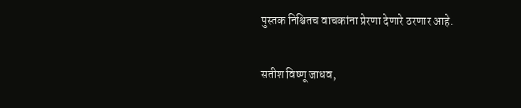पुस्तक निश्चितच वाचकांना प्रेरणा देणारे ठरणार आहे.

सतीश विष्णू जाधव,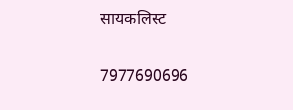सायकलिस्ट

7977690696